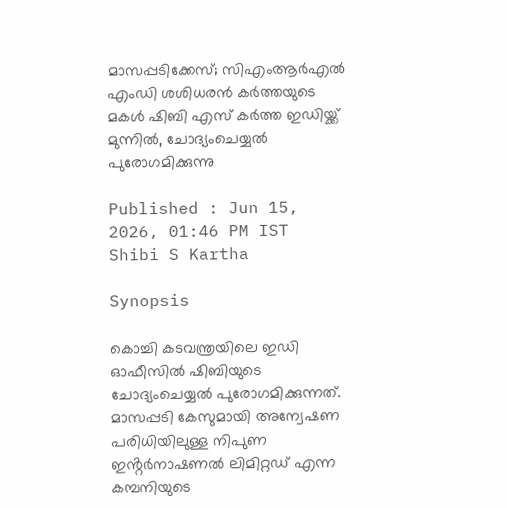മാസപ്പടിക്കേസ്; സിഎംആർഎൽ എംഡി ശശിധരൻ കർത്തയുടെ മകൾ ഷിബി എസ് കർത്ത ഇഡിയ്ക്ക് മുന്നിൽ, ചോദ്യംചെയ്യൽ പുരോഗമിക്കുന്നു

Published : Jun 15, 2026, 01:46 PM IST
Shibi S Kartha

Synopsis

കൊച്ചി കടവന്ത്രയിലെ ഇഡി ഓഫീസില്‍ ഷിബിയുടെ ചോദ്യംചെയ്യൽ പുരോഗമിക്കുന്നത്. മാസപ്പടി കേസുമായി അന്വേഷണ പരിധിയിലുള്ള നിപുണ ഇൻ്റർനാഷണൽ ലിമിറ്റഡ് എന്ന കമ്പനിയുടെ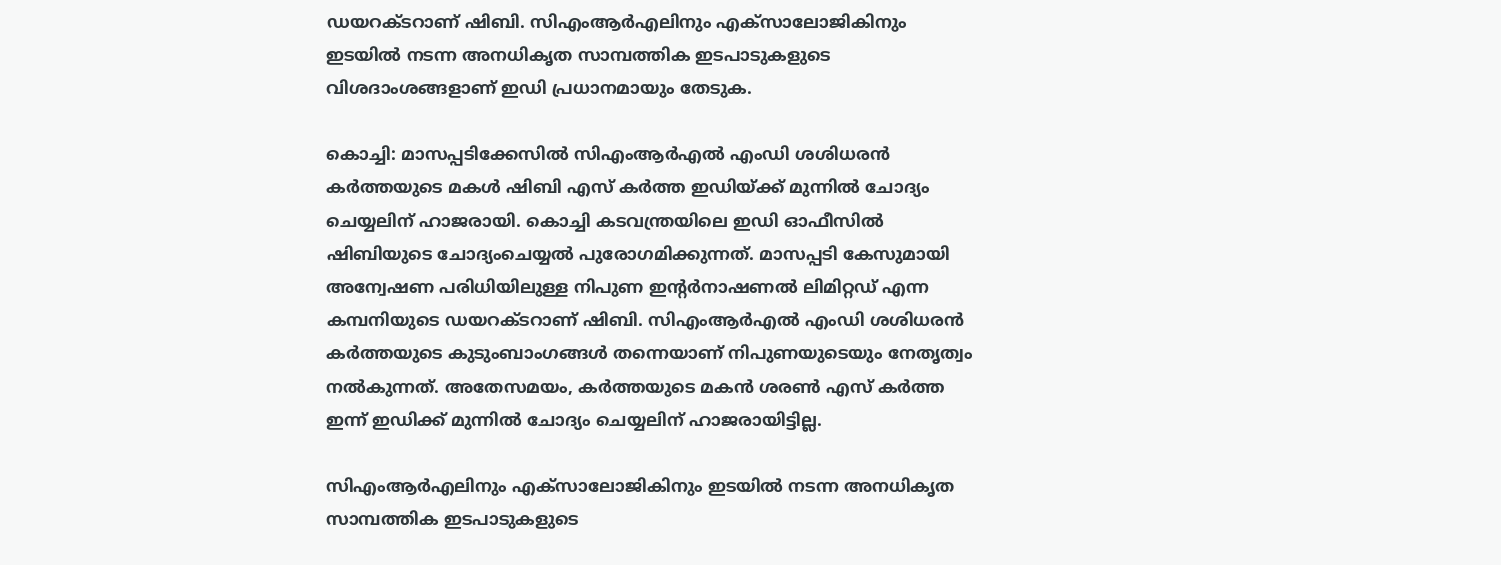ഡയറക്ടറാണ് ഷിബി. സിഎംആര്‍എലിനും എക്സാലോജികിനും ഇടയില്‍ നടന്ന അനധികൃത സാമ്പത്തിക ഇടപാടുകളുടെ വിശദാംശങ്ങളാണ് ഇഡി പ്രധാനമായും തേടുക.

കൊച്ചി: മാസപ്പടിക്കേസിൽ സിഎംആർഎൽ എംഡി ശശിധരൻ കർത്തയുടെ മകൾ ഷിബി എസ് കർത്ത ഇഡിയ്ക്ക് മുന്നിൽ ചോദ്യം ചെയ്യലിന് ഹാജരായി. കൊച്ചി കടവന്ത്രയിലെ ഇഡി ഓഫീസില്‍ ഷിബിയുടെ ചോദ്യംചെയ്യൽ പുരോഗമിക്കുന്നത്. മാസപ്പടി കേസുമായി അന്വേഷണ പരിധിയിലുള്ള നിപുണ ഇൻ്റർനാഷണൽ ലിമിറ്റഡ് എന്ന കമ്പനിയുടെ ഡയറക്ടറാണ് ഷിബി. സിഎംആർഎൽ എംഡി ശശിധരൻ കർത്തയുടെ കുടുംബാംഗങ്ങള്‍ തന്നെയാണ് നിപുണയുടെയും നേതൃത്വം നൽകുന്നത്. അതേസമയം, കര്‍ത്തയുടെ മകന്‍ ശരണ്‍ എസ് കര്‍ത്ത ഇന്ന് ഇഡിക്ക് മുന്നില്‍ ചോദ്യം ചെയ്യലിന് ഹാജരായിട്ടില്ല.

സിഎംആര്‍എലിനും എക്സാലോജികിനും ഇടയില്‍ നടന്ന അനധികൃത സാമ്പത്തിക ഇടപാടുകളുടെ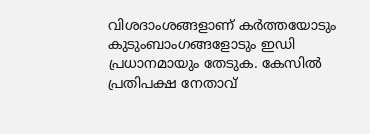വിശദാംശങ്ങളാണ് കര്‍ത്തയോടും കുടുംബാംഗങ്ങളോടും ഇഡി പ്രധാനമായും തേടുക. കേസില്‍ പ്രതിപക്ഷ നേതാവ്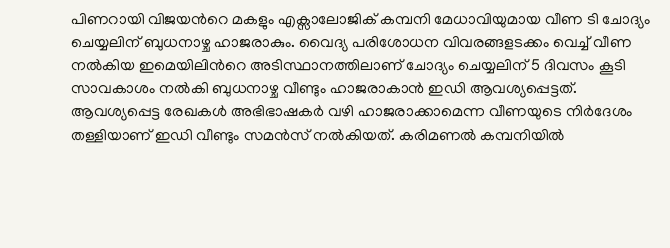പിണറായി വിജയന്‍റെ മകളും എക്സാലോജിക് കമ്പനി മേധാവിയുമായ വീണ ടി ചോദ്യം ചെയ്യലിന് ബുധനാഴ്ച ഹാജരാകും. വൈദ്യ പരിശോധന വിവരങ്ങളടക്കം വെച്ച് വീണ നൽകിയ ഇമെയിലിന്‍റെ അടിസ്ഥാനത്തിലാണ് ചോദ്യം ചെയ്യലിന് 5 ദിവസം കൂടി സാവകാശം നൽകി ബുധനാഴ്ച വീണ്ടും ഹാജരാകാൻ ഇഡി ആവശ്യപ്പെട്ടത്. ആവശ്യപ്പെട്ട രേഖകൾ അഭിഭാഷകർ വഴി ഹാജരാക്കാമെന്ന വീണയുടെ നിർദേശം തള്ളിയാണ് ഇഡി വീണ്ടും സമൻസ് നൽകിയത്. കരിമണൽ കമ്പനിയിൽ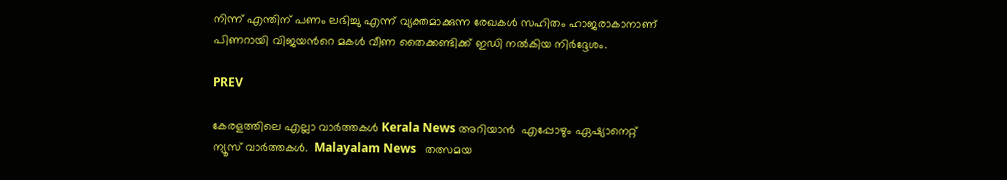നിന്ന് എന്തിന് പണം ലഭിച്ചു എന്ന് വ്യക്തമാക്കുന്ന രേഖകൾ സഹിതം ഹാജരാകാനാണ് പിണറായി വിജയന്‍റെ മകൾ വീണ തൈക്കണ്ടിക്ക് ഇഡി നല്‍കിയ നിർദ്ദേശം.

PREV

കേരളത്തിലെ എല്ലാ വാർത്തകൾ Kerala News അറിയാൻ  എപ്പോഴും ഏഷ്യാനെറ്റ് ന്യൂസ് വാർത്തകൾ.  Malayalam News   തത്സമയ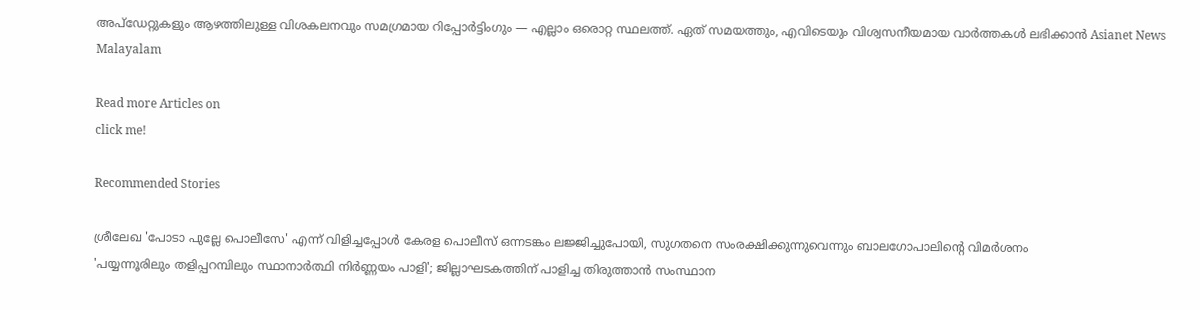അപ്‌ഡേറ്റുകളും ആഴത്തിലുള്ള വിശകലനവും സമഗ്രമായ റിപ്പോർട്ടിംഗും — എല്ലാം ഒരൊറ്റ സ്ഥലത്ത്. ഏത് സമയത്തും, എവിടെയും വിശ്വസനീയമായ വാർത്തകൾ ലഭിക്കാൻ Asianet News Malayalam

Read more Articles on
click me!

Recommended Stories

ശ്രീലേഖ 'പോടാ പുല്ലേ പൊലീസേ' എന്ന് വിളിച്ചപ്പോൾ കേരള പൊലീസ് ഒന്നടങ്കം ലജ്ജിച്ചുപോയി, സുഗതനെ സംരക്ഷിക്കുന്നുവെന്നും ബാലഗോപാലിന്‍റെ വിമർശനം
'പയ്യന്നൂരിലും തളിപ്പറമ്പിലും സ്ഥാനാർത്ഥി നിർണ്ണയം പാളി'; ജില്ലാഘടകത്തിന് പാളിച്ച തിരുത്താൻ സംസ്ഥാന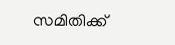സമിതിക്ക്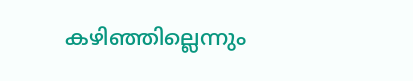കഴിഞ്ഞില്ലെന്നും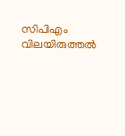സിപിഎം വിലയിരുത്തൽ